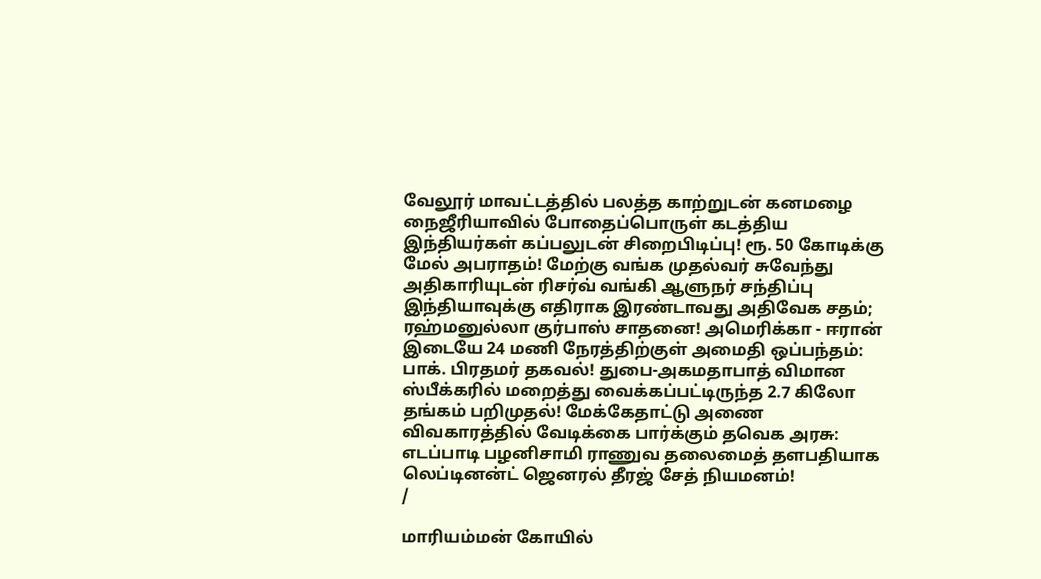வேலூர் மாவட்டத்தில் பலத்த காற்றுடன் கனமழை நைஜீரியாவில் போதைப்பொருள் கடத்திய இந்தியர்கள் கப்பலுடன் சிறைபிடிப்பு! ரூ. 50 கோடிக்கு மேல் அபராதம்! மேற்கு வங்க முதல்வர் சுவேந்து அதிகாரியுடன் ரிசர்வ் வங்கி ஆளுநர் சந்திப்பு இந்தியாவுக்கு எதிராக இரண்டாவது அதிவேக சதம்; ரஹ்மனுல்லா குர்பாஸ் சாதனை! அமெரிக்கா - ஈரான் இடையே 24 மணி நேரத்திற்குள் அமைதி ஒப்பந்தம்: பாக். பிரதமர் தகவல்! துபை-அகமதாபாத் விமான ஸ்பீக்கரில் மறைத்து வைக்கப்பட்டிருந்த 2.7 கிலோ தங்கம் பறிமுதல்! மேக்கேதாட்டு அணை விவகாரத்தில் வேடிக்கை பார்க்கும் தவெக அரசு: எடப்பாடி பழனிசாமி ராணுவ தலைமைத் தளபதியாக லெப்டினன்ட் ஜெனரல் தீரஜ் சேத் நியமனம்!
/

மாரியம்மன் கோயில்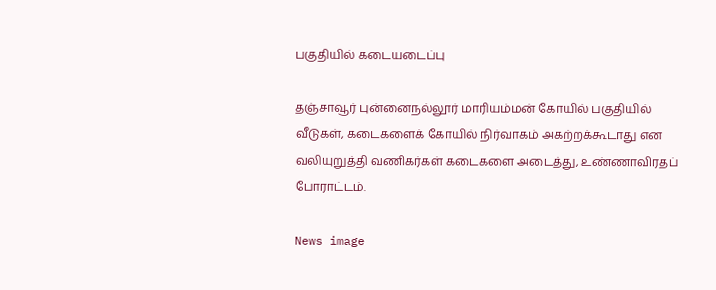பகுதியில் கடையடைப்பு

தஞ்சாவூர் புன்னைநல்லூர் மாரியம்மன் கோயில் பகுதியில் வீடுகள், கடைகளைக் கோயில் நிர்வாகம் அகற்றக்கூடாது என வலியுறுத்தி வணிகர்கள் கடைகளை அடைத்து, உண்ணாவிரதப் போராட்டம்.

News image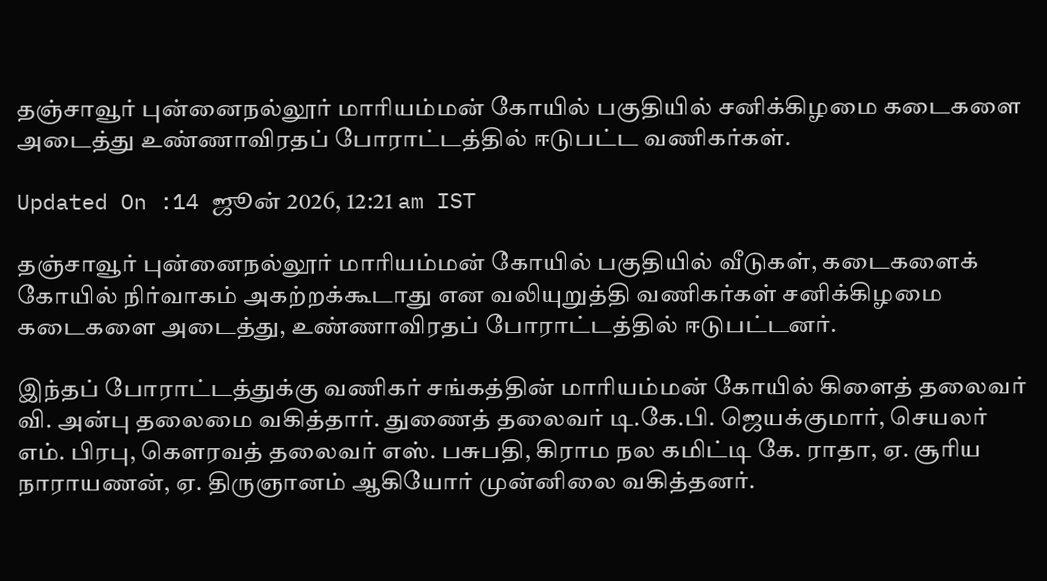தஞ்சாவூர் புன்னைநல்லூர் மாரியம்மன் கோயில் பகுதியில் சனிக்கிழமை கடைகளை அடைத்து உண்ணாவிரதப் போராட்டத்தில் ஈடுபட்ட வணிகர்கள்.

Updated On :14 ஜூன் 2026, 12:21 am IST

தஞ்சாவூர் புன்னைநல்லூர் மாரியம்மன் கோயில் பகுதியில் வீடுகள், கடைகளைக் கோயில் நிர்வாகம் அகற்றக்கூடாது என வலியுறுத்தி வணிகர்கள் சனிக்கிழமை கடைகளை அடைத்து, உண்ணாவிரதப் போராட்டத்தில் ஈடுபட்டனர்.

இந்தப் போராட்டத்துக்கு வணிகர் சங்கத்தின் மாரியம்மன் கோயில் கிளைத் தலைவர் வி. அன்பு தலைமை வகித்தார். துணைத் தலைவர் டி.கே.பி. ஜெயக்குமார், செயலர் எம். பிரபு, கௌரவத் தலைவர் எஸ். பசுபதி, கிராம நல கமிட்டி கே. ராதா, ஏ. சூரிய நாராயணன், ஏ. திருஞானம் ஆகியோர் முன்னிலை வகித்தனர்.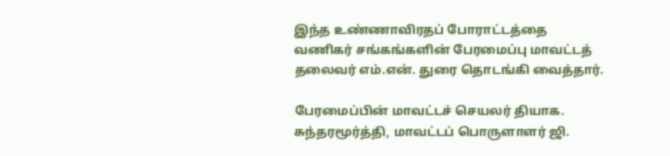இந்த உண்ணாவிரதப் போராட்டத்தை வணிகர் சங்கங்களின் பேரமைப்பு மாவட்டத் தலைவர் எம்.என். துரை தொடங்கி வைத்தார்.

பேரமைப்பின் மாவட்டச் செயலர் தியாக. சுந்தரமூர்த்தி, மாவட்டப் பொருளாளர் ஜி.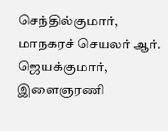செந்தில்குமார், மாநகரச் செயலர் ஆர். ஜெயக்குமார், இளைஞரணி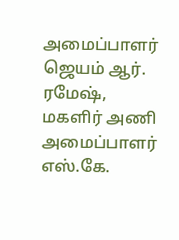அமைப்பாளர் ஜெயம் ஆர். ரமேஷ், மகளிர் அணி அமைப்பாளர் எஸ்.கே.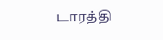டாரத்தி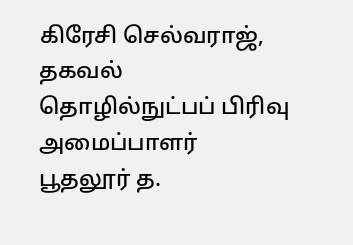கிரேசி செல்வராஜ், தகவல் தொழில்நுட்பப் பிரிவு அமைப்பாளர் பூதலூர் த.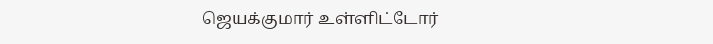ஜெயக்குமார் உள்ளிட்டோர்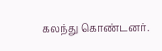கலந்து கொண்டனர்.